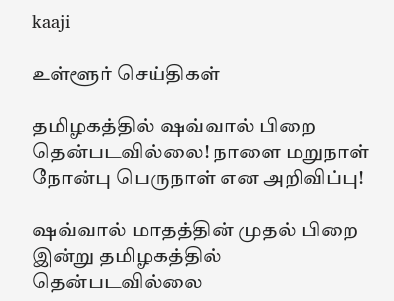kaaji

உள்ளூர் செய்திகள்

தமிழகத்தில் ஷவ்வால் பிறை தென்படவில்லை! நாளை மறுநாள் நோன்பு பெருநாள் என அறிவிப்பு!

ஷவ்வால் மாதத்தின் முதல் பிறை இன்று தமிழகத்தில் தென்படவில்லை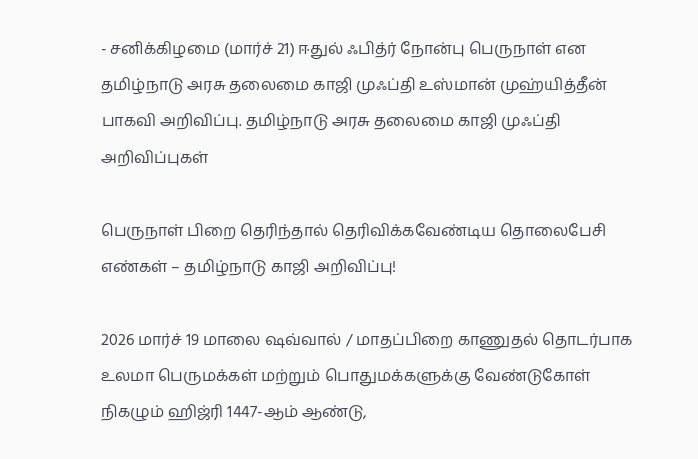- சனிக்கிழமை (மார்ச் 21) ஈதுல் ஃபித்ர் நோன்பு பெருநாள் என தமிழ்நாடு அரசு தலைமை காஜி முஃப்தி உஸ்மான் முஹ்யித்தீன் பாகவி அறிவிப்பு. தமிழ்நாடு அரசு தலைமை காஜி முஃப்தி
அறிவிப்புகள்

பெருநாள் பிறை தெரிந்தால் தெரிவிக்கவேண்டிய தொலைபேசி எண்கள் – தமிழ்நாடு காஜி அறிவிப்பு!

2026 மார்ச் 19 மாலை ஷவ்வால் / மாதப்பிறை காணுதல் தொடர்பாக உலமா பெருமக்கள் மற்றும் பொதுமக்களுக்கு வேண்டுகோள் நிகழும் ஹிஜ்ரி 1447-ஆம் ஆண்டு,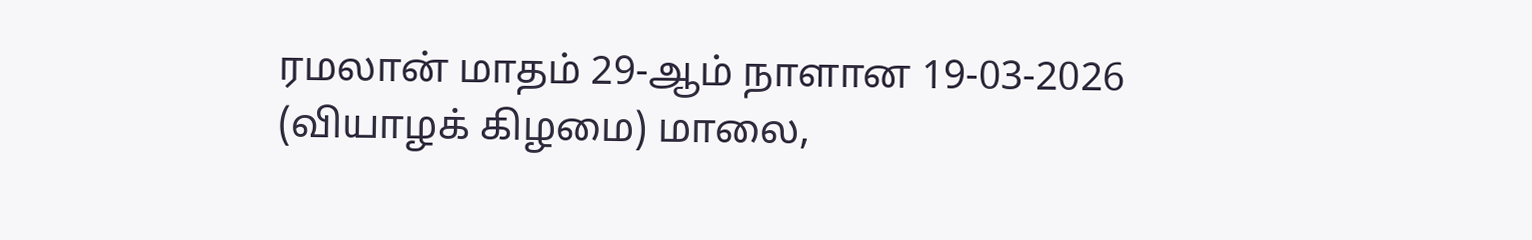ரமலான் மாதம் 29-ஆம் நாளான 19-03-2026 (வியாழக் கிழமை) மாலை,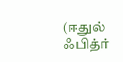(ஈதுல் ஃபித்ர்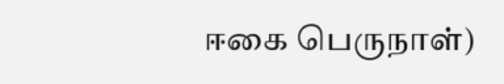ஈகை பெருநாள்)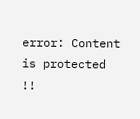error: Content is protected !!